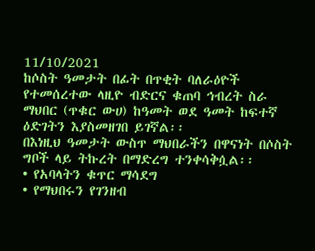11/10/2021
ከሶስት ዓመታት በፊት በጥቂት ባለራዕዮች የተመሰረተው ላዚዮ ብድርና ቁጠባ ኅብረት ስራ ማህበር (ጥቁር ውሀ) ከዓመት ወደ ዓመት ከፍተኛ ዕድገትን እያስመዘገበ ይገኛል፡፡
በእነዚህ ዓመታት ውስጥ ማህበራችን በዋናነት በሶስት ግቦች ላይ ትኩረት በማድረግ ተንቀሳቅሷል፡፡
• የአባላትን ቁጥር ማሳደግ
• የማህበሩን የገንዘብ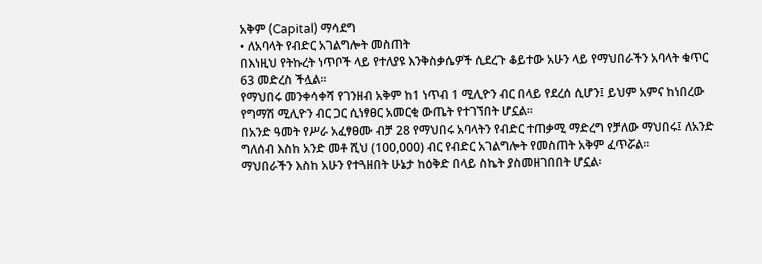አቅም (Capital) ማሳደግ
• ለአባላት የብድር አገልግሎት መስጠት
በእነዚህ የትኩረት ነጥቦች ላይ የተለያዩ እንቅስቃሴዎች ሲደረጉ ቆይተው አሁን ላይ የማህበራችን አባላት ቁጥር 63 መድረስ ችሏል፡፡
የማህበሩ መንቀሳቀሻ የገንዘብ አቅም ከ1 ነጥብ 1 ሚሊዮን ብር በላይ የደረሰ ሲሆን፤ ይህም አምና ከነበረው የግማሽ ሚሊዮን ብር ጋር ሲነፃፀር አመርቂ ውጤት የተገኘበት ሆኗል፡፡
በአንድ ዓመት የሥራ አፈፃፀሙ ብቻ 28 የማህበሩ አባላትን የብድር ተጠቃሚ ማድረግ የቻለው ማህበሩ፤ ለአንድ ግለሰብ እስከ አንድ መቶ ሺህ (100,000) ብር የብድር አገልግሎት የመስጠት አቅም ፈጥሯል፡፡
ማህበራችን እስከ አሁን የተጓዘበት ሁኔታ ከዕቅድ በላይ ስኬት ያስመዘገበበት ሆኗል፡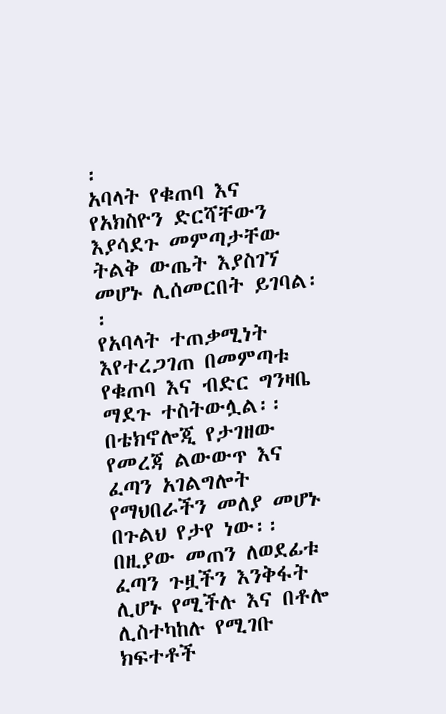፡
አባላት የቁጠባ እና የአክስዮን ድርሻቸውን እያሳደጉ መምጣታቸው ትልቅ ውጤት እያስገኘ መሆኑ ሊሰመርበት ይገባል፡፡
የአባላት ተጠቃሚነት እየተረጋገጠ በመምጣቱ የቁጠባ እና ብድር ግንዛቤ ማደጉ ተስትውሏል፡፡
በቴክኖሎጂ የታገዘው የመረጃ ልውውጥ እና ፈጣን አገልግሎት የማህበራችን መለያ መሆኑ በጉልህ የታየ ነው፡፡
በዚያው መጠን ለወደፊቱ ፈጣን ጉዟችን እንቅፋት ሊሆኑ የሚችሉ እና በቶሎ ሊስተካከሉ የሚገቡ ክፍተቶች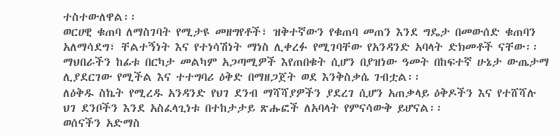ተስተውለዋል፡፡
ወርሀዊ ቁጠባ ለማስገባት የሚታዩ መዘግየቶች፣ ዝቅተኛውን የቁጠባ መጠን እንደ ግዴታ በመውሰድ ቁጠባን አለማሳደግ፣ ቸልተኝነት እና የተነሳሽነት ማነስ ሊቀረፉ የሚገባቸው የአንዳንድ አባላት ድክመቶች ናቸው፡፡
ማህበራችን ከፊቱ በርካታ መልካም አጋጣሚዎች እየጠበቁት ሲሆን በያዝነው ዓመት በከፍተኛ ሁኔታ ውጤታማ ሊያደርገው የሚችል እና ተተግባሪ ዕቅድ በማዘጋጀት ወደ እንቅስቃሴ ገብቷል፡፡
ለዕቅዱ ስኬት የሚረዱ አንዳንድ የህገ ደንብ ማሻሻያዎችን ያደረገ ሲሆን አጠቃላይ ዕቅዶችን እና የተሸሻሉ ህገ ደንቦችን እንደ አስፈላጊነቱ በተከታታይ ጽሑፎች ለአባላት የምናሳውቅ ይሆናል፡፡
ወሰናችን አድማስ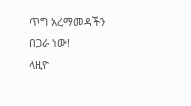ጥግ አረማመዳችን በጋራ ነው!
ላዚዮ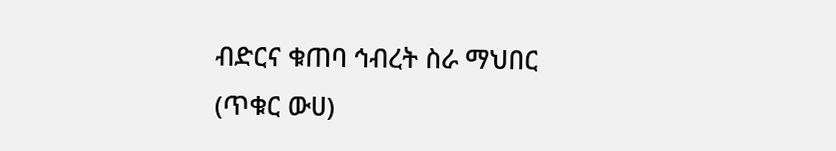ብድርና ቁጠባ ኅብረት ስራ ማህበር
(ጥቁር ውሀ)